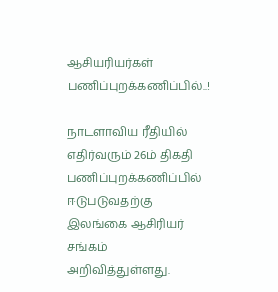ஆசியரியர்கள் பணிப்புறக்கணிப்பில்..!

நாடளாவிய ரீதியில்  எதிர்வரும் 26ம் திகதி பணிப்புறக்கணிப்பில் ஈடுபடுவதற்கு இலங்கை ஆசிரியர் சங்கம் அறிவித்துள்ளது.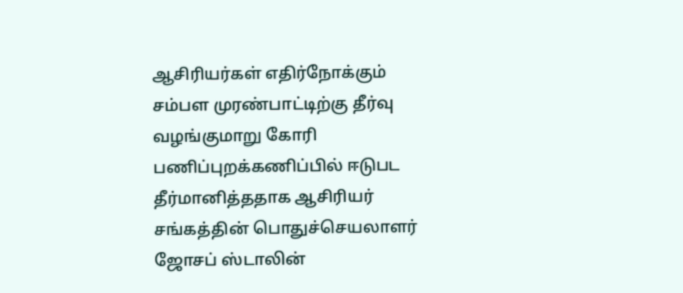ஆசிரியர்கள் எதிர்நோக்கும் சம்பள முரண்பாட்டிற்கு தீர்வு வழங்குமாறு கோரி பணிப்புறக்கணிப்பில் ஈடுபட தீர்மானித்ததாக ஆசிரியர் சங்கத்தின் பொதுச்செயலாளர் ஜோசப் ஸ்டாலின்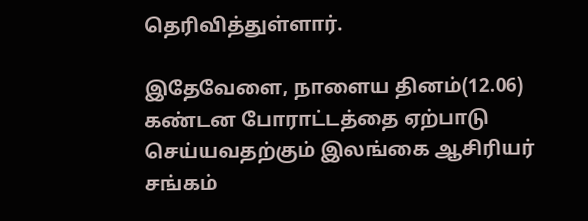தெரிவித்துள்ளார்.

இதேவேளை, நாளைய தினம்(12.06) கண்டன போராட்டத்தை ஏற்பாடு செய்யவதற்கும் இலங்கை ஆசிரியர் சங்கம்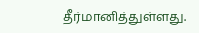தீர்மானித்துள்ளது.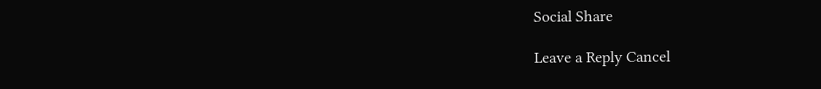Social Share

Leave a Reply Cancel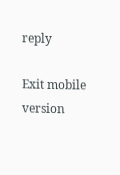reply

Exit mobile version